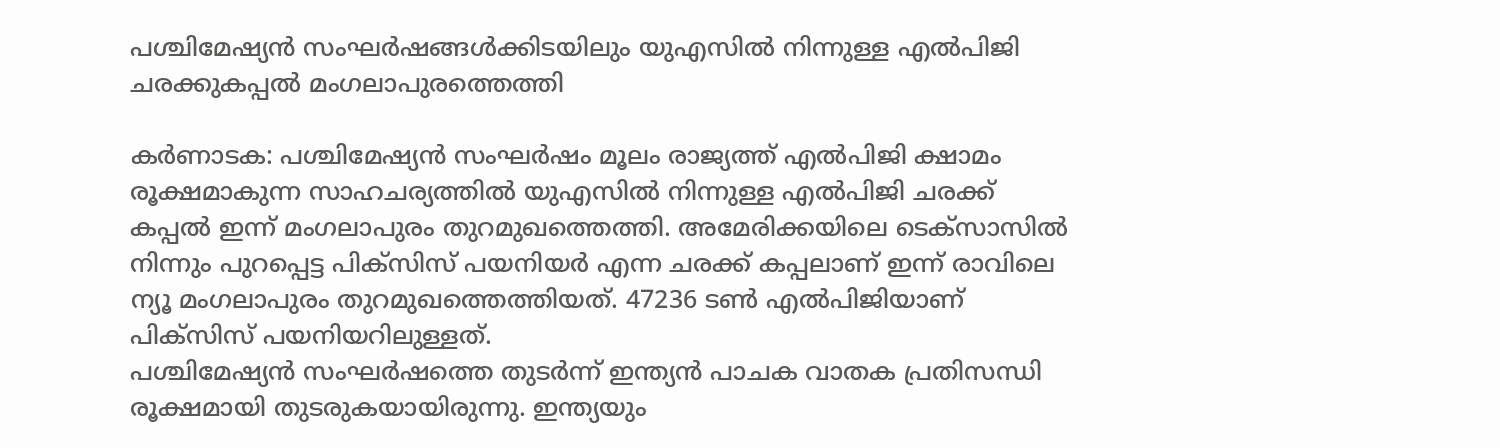പശ്ചിമേഷ്യൻ സംഘർഷങ്ങൾക്കിടയിലും യുഎസിൽ നിന്നുള്ള എൽപിജി ചരക്കുകപ്പൽ മംഗലാപുരത്തെത്തി

കർണാടക: പശ്ചിമേഷ്യൻ സംഘർഷം മൂലം രാജ്യത്ത് എൽപിജി ക്ഷാമം രൂക്ഷമാകുന്ന സാഹചര്യത്തിൽ യുഎസിൽ നിന്നുള്ള എൽപിജി ചരക്ക് കപ്പൽ ഇന്ന് മംഗലാപുരം തുറമുഖത്തെത്തി. അമേരിക്കയിലെ ടെക്സാസിൽ നിന്നും പുറപ്പെട്ട പിക്സിസ് പയനിയർ എന്ന ചരക്ക് കപ്പലാണ് ഇന്ന് രാവിലെ ന്യൂ മംഗലാപുരം തുറമുഖത്തെത്തിയത്. 47236 ടൺ എൽപിജിയാണ് പിക്സിസ് പയനിയറിലുള്ളത്.
പശ്ചിമേഷ്യൻ സംഘർഷത്തെ തുടർന്ന് ഇന്ത്യൻ പാചക വാതക പ്രതിസന്ധി രൂക്ഷമായി തുടരുകയായിരുന്നു. ഇന്ത്യയും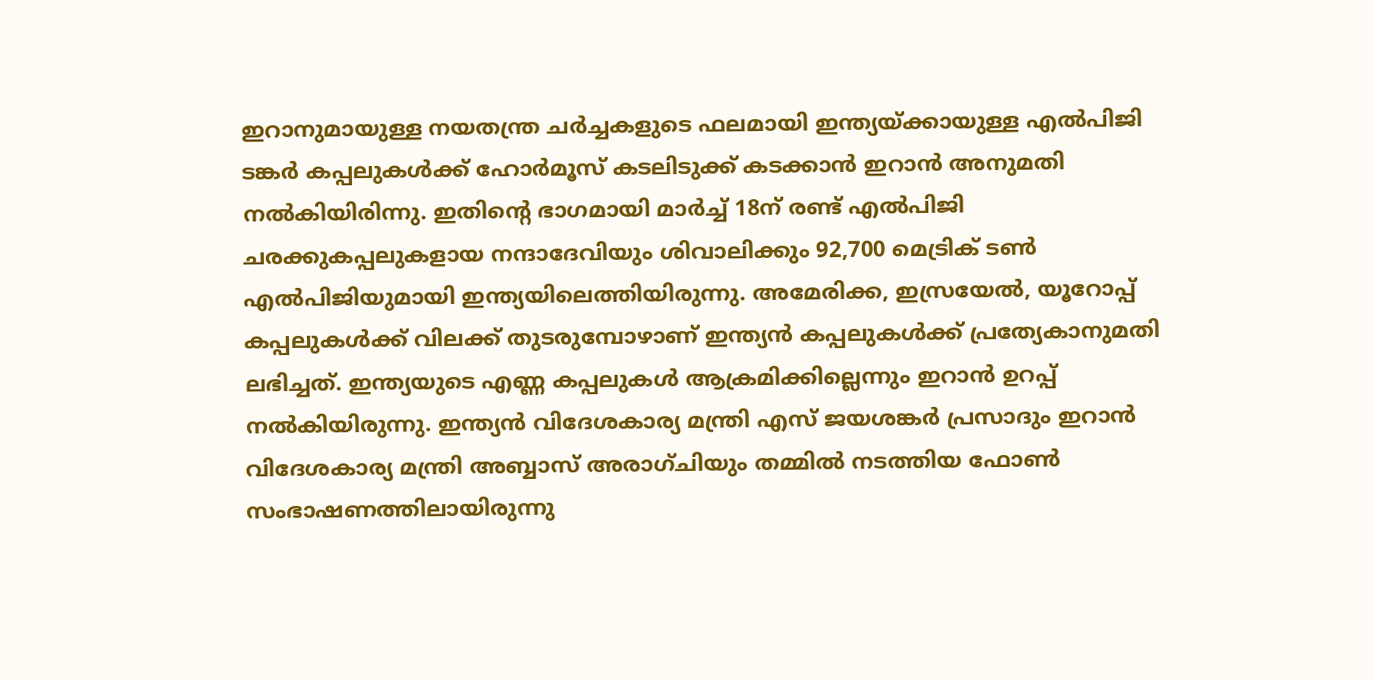ഇറാനുമായുള്ള നയതന്ത്ര ചർച്ചകളുടെ ഫലമായി ഇന്ത്യയ്ക്കായുള്ള എൽപിജി ടങ്കർ കപ്പലുകൾക്ക് ഹോർമൂസ് കടലിടുക്ക് കടക്കാൻ ഇറാൻ അനുമതി നൽകിയിരിന്നു. ഇതിൻ്റെ ഭാഗമായി മാർച്ച് 18ന് രണ്ട് എൽപിജി ചരക്കുകപ്പലുകളായ നന്ദാദേവിയും ശിവാലിക്കും 92,700 മെട്രിക് ടൺ എൽപിജിയുമായി ഇന്ത്യയിലെത്തിയിരുന്നു. അമേരിക്ക, ഇസ്രയേൽ, യൂറോപ്പ് കപ്പലുകൾക്ക് വിലക്ക് തുടരുമ്പോഴാണ് ഇന്ത്യൻ കപ്പലുകൾക്ക് പ്രത്യേകാനുമതി ലഭിച്ചത്. ഇന്ത്യയുടെ എണ്ണ കപ്പലുകൾ ആക്രമിക്കില്ലെന്നും ഇറാൻ ഉറപ്പ് നൽകിയിരുന്നു. ഇന്ത്യൻ വിദേശകാര്യ മന്ത്രി എസ് ജയശങ്കർ പ്രസാദും ഇറാൻ വിദേശകാര്യ മന്ത്രി അബ്ബാസ് അരാഗ്ചിയും തമ്മിൽ നടത്തിയ ഫോൺ സംഭാഷണത്തിലായിരുന്നു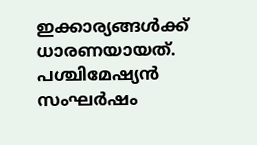ഇക്കാര്യങ്ങൾക്ക് ധാരണയായത്.
പശ്ചിമേഷ്യൻ സംഘർഷം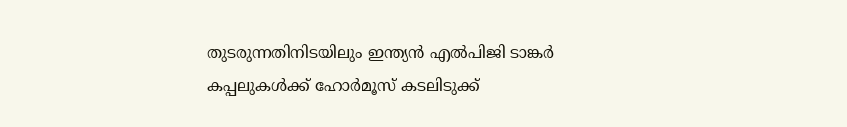തുടരുന്നതിനിടയിലും ഇന്ത്യൻ എൽപിജി ടാങ്കർ കപ്പലുകൾക്ക് ഹോർമൂസ് കടലിടുക്ക്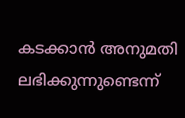കടക്കാൻ അനുമതി ലഭിക്കുന്നുണ്ടെന്ന്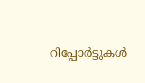റിപ്പോർട്ടുകൾ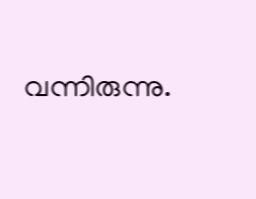വന്നിരുന്നു.